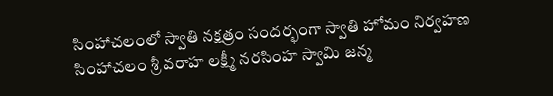సింహాచలంలో స్వాతి నక్షత్రం సందర్భంగా స్వాతి హోమం నిర్వహణ
సింహాచలం శ్రీ వరాహ లక్ష్మీ నరసింహ స్వామి జన్మ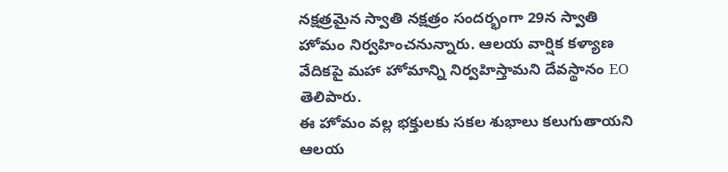నక్షత్రమైన స్వాతి నక్షత్రం సందర్భంగా 29న స్వాతి హోమం నిర్వహించనున్నారు. ఆలయ వార్షిక కళ్యాణ వేదికపై మహా హోమాన్ని నిర్వహిస్తామని దేవస్థానం EO తెలిపారు.
ఈ హోమం వల్ల భక్తులకు సకల శుభాలు కలుగుతాయని ఆలయ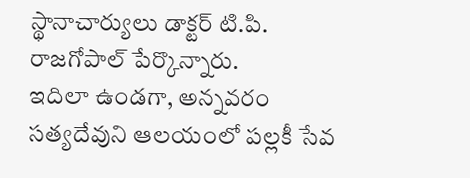స్థానాచార్యులు డాక్టర్ టి.పి. రాజగోపాల్ పేర్కొన్నారు.
ఇదిలా ఉండగా, అన్నవరం సత్యదేవుని ఆలయంలో పల్లకీ సేవ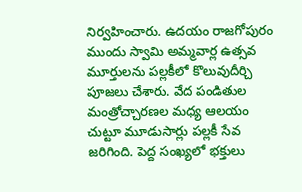నిర్వహించారు. ఉదయం రాజగోపురం ముందు స్వామి అమ్మవార్ల ఉత్సవ మూర్తులను పల్లకీలో కొలువుదీర్చి పూజలు చేశారు. వేద పండితుల మంత్రోచ్చారణల మధ్య ఆలయం చుట్టూ మూడుసార్లు పల్లకీ సేవ జరిగింది. పెద్ద సంఖ్యలో భక్తులు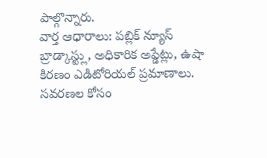పాల్గొన్నారు.
వార్త ఆధారాలు: పబ్లిక్ న్యూస్ బ్రాడ్కాస్ట్లు, అధికారిక అప్డేట్లు, ఉషా కిరణం ఎడిటోరియల్ ప్రమాణాలు.
సవరణల కోసం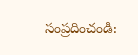సంప్రదించండి: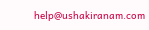help@ushakiranam.com